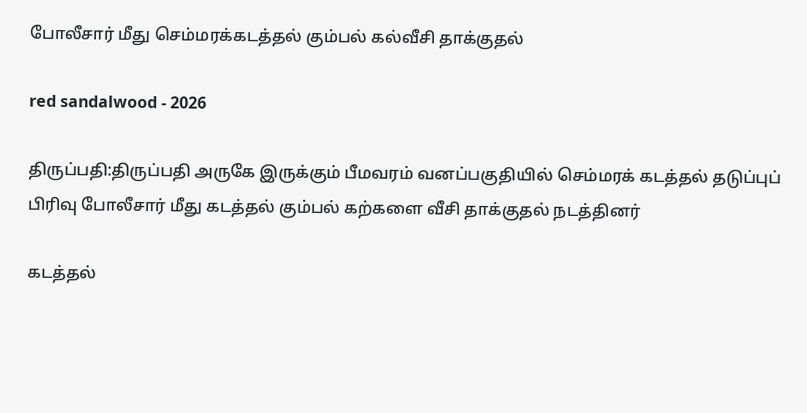போலீசார் மீது செம்மரக்கடத்தல் கும்பல் கல்வீசி தாக்குதல்

red sandalwood - 2026

திருப்பதி:திருப்பதி அருகே இருக்கும் பீமவரம் வனப்பகுதியில் செம்மரக் கடத்தல் தடுப்புப் பிரிவு போலீசார் மீது கடத்தல் கும்பல் கற்களை வீசி தாக்குதல் நடத்தினர்

கடத்தல்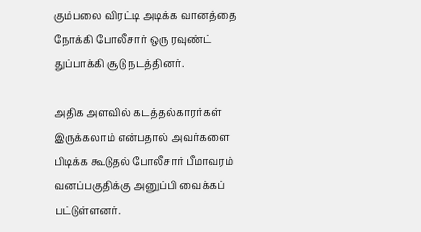கும்பலை விரட்டி அடிக்க வானத்தை நோக்கி போலீசார் ஒரு ரவுண்ட் துப்பாக்கி சூடு நடத்தினர்.

அதிக அளவில் கடத்தல்காரர்கள் இருக்கலாம் என்பதால் அவர்களை பிடிக்க கூடுதல் போலீசார் பீமாவரம் வனப்பகுதிக்கு அனுப்பி வைக்கப் பட்டுள்ளனர்.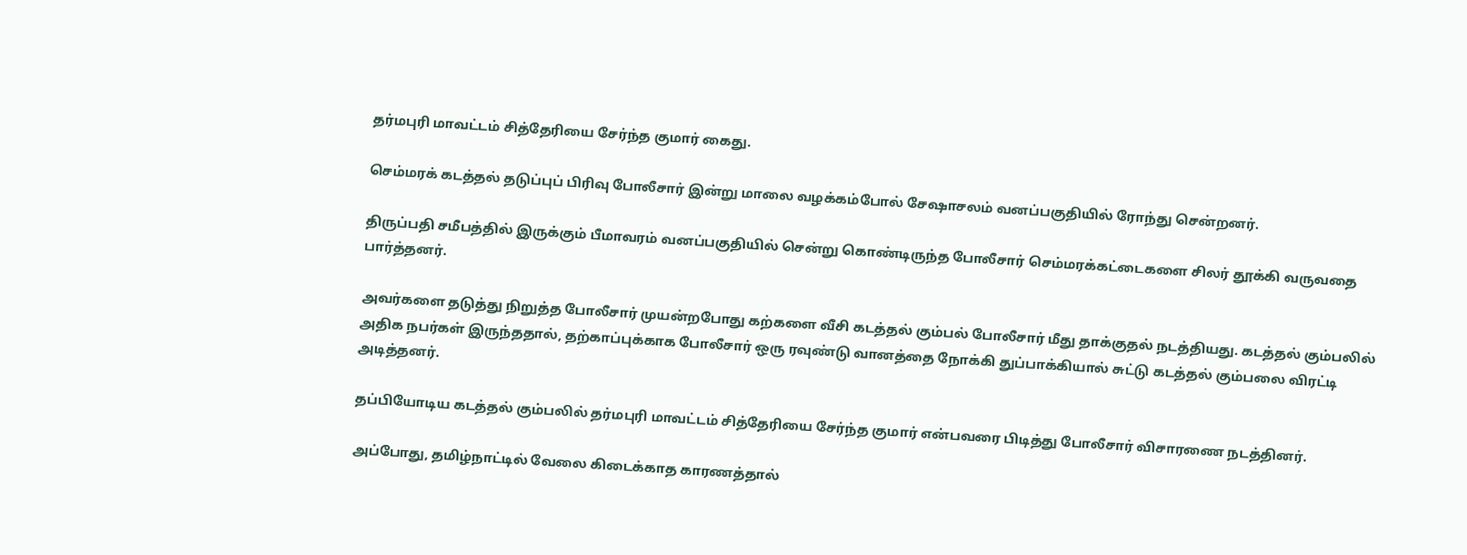தர்மபுரி மாவட்டம் சித்தேரியை சேர்ந்த குமார் கைது.

செம்மரக் கடத்தல் தடுப்புப் பிரிவு போலீசார் இன்று மாலை வழக்கம்போல் சேஷாசலம் வனப்பகுதியில் ரோந்து சென்றனர்.

திருப்பதி சமீபத்தில் இருக்கும் பீமாவரம் வனப்பகுதியில் சென்று கொண்டிருந்த போலீசார் செம்மரக்கட்டைகளை சிலர் தூக்கி வருவதை பார்த்தனர்.

அவர்களை தடுத்து நிறுத்த போலீசார் முயன்றபோது கற்களை வீசி கடத்தல் கும்பல் போலீசார் மீது தாக்குதல் நடத்தியது. கடத்தல் கும்பலில் அதிக நபர்கள் இருந்ததால், தற்காப்புக்காக போலீசார் ஒரு ரவுண்டு வானத்தை நோக்கி துப்பாக்கியால் சுட்டு கடத்தல் கும்பலை விரட்டி அடித்தனர்.

தப்பியோடிய கடத்தல் கும்பலில் தர்மபுரி மாவட்டம் சித்தேரியை சேர்ந்த குமார் என்பவரை பிடித்து போலீசார் விசாரணை நடத்தினர்.

அப்போது, தமிழ்நாட்டில் வேலை கிடைக்காத காரணத்தால்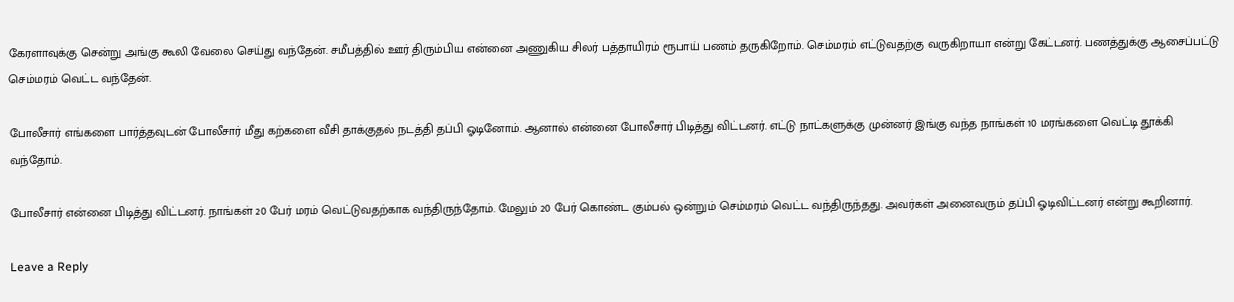கேரளாவுக்கு சென்று அங்கு கூலி வேலை செய்து வந்தேன். சமீபத்தில் ஊர் திரும்பிய என்னை அணுகிய சிலர் பத்தாயிரம் ரூபாய் பணம் தருகிறோம். செம்மரம் எட்டுவதற்கு வருகிறாயா என்று கேட்டனர். பணத்துக்கு ஆசைப்பட்டு செம்மரம் வெட்ட வந்தேன்.

போலீசார் எங்களை பார்த்தவுடன் போலீசார் மீது கற்களை வீசி தாக்குதல் நடத்தி தப்பி ஓடினோம். ஆனால் என்னை போலீசார் பிடித்து விட்டனர். எட்டு நாட்களுக்கு முன்னர் இங்கு வந்த நாங்கள் 10 மரங்களை வெட்டி தூக்கி வந்தோம்.

போலீசார் என்னை பிடித்து விட்டனர். நாங்கள் 20 பேர் மரம் வெட்டுவதற்காக வந்திருந்தோம். மேலும் 20 பேர் கொண்ட கும்பல் ஒன்றும் செம்மரம் வெட்ட வந்திருந்தது. அவர்கள் அனைவரும் தப்பி ஓடிவிட்டனர் என்று கூறினார்.

Leave a Reply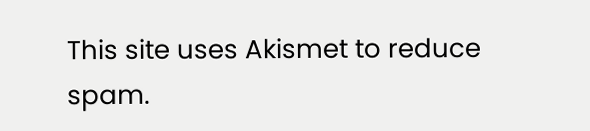This site uses Akismet to reduce spam.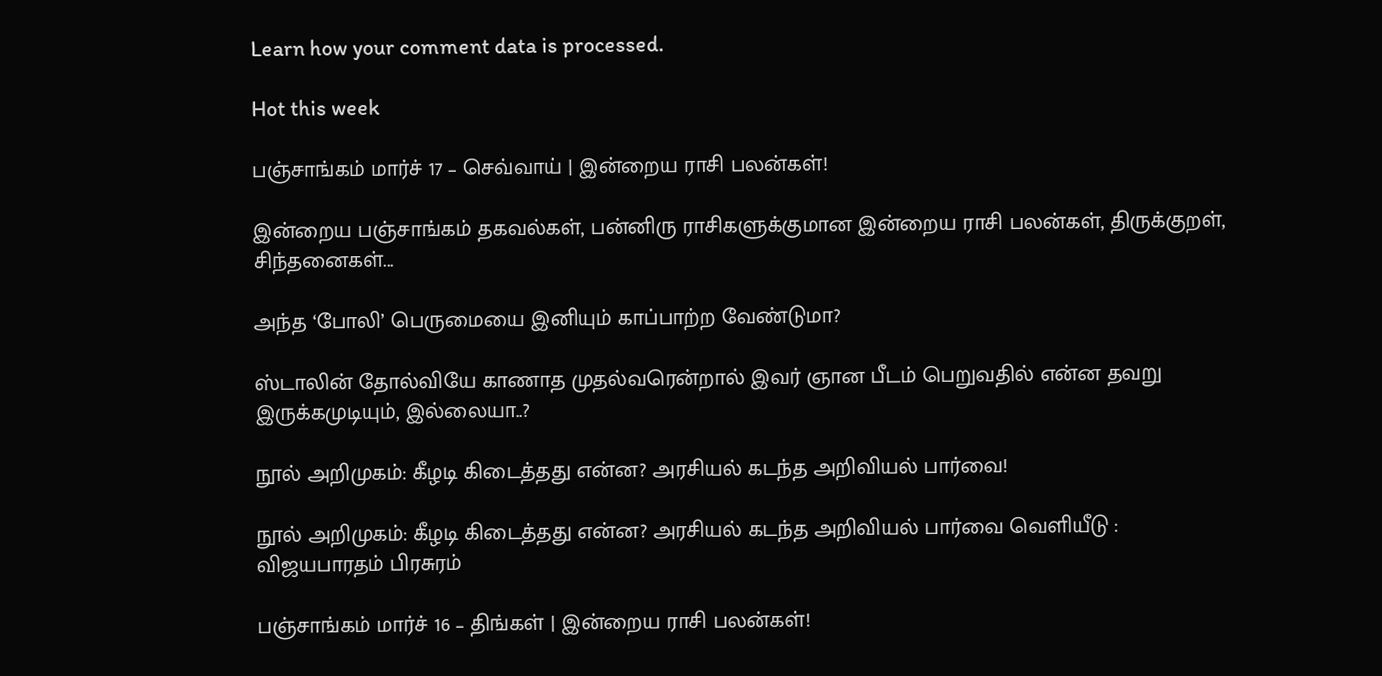Learn how your comment data is processed.

Hot this week

பஞ்சாங்கம் மார்ச் 17 – செவ்வாய் | இன்றைய ராசி பலன்கள்!

இன்றைய பஞ்சாங்கம் தகவல்கள், பன்னிரு ராசிகளுக்குமான இன்றைய ராசி பலன்கள், திருக்குறள், சிந்தனைகள்...

அந்த ‘போலி’ பெருமையை இனியும் காப்பாற்ற வேண்டுமா?

ஸ்டாலின் தோல்வியே காணாத முதல்வரென்றால் இவர் ஞான பீடம் பெறுவதில் என்ன தவறு இருக்கமுடியும், இல்லையா..?

நூல் அறிமுகம்: கீழடி கிடைத்தது என்ன? அரசியல் கடந்த அறிவியல் பார்வை!

நூல் அறிமுகம்: கீழடி கிடைத்தது என்ன? அரசியல் கடந்த அறிவியல் பார்வை வெளியீடு : விஜயபாரதம் பிரசுரம்

பஞ்சாங்கம் மார்ச் 16 – திங்கள் | இன்றைய ராசி பலன்கள்!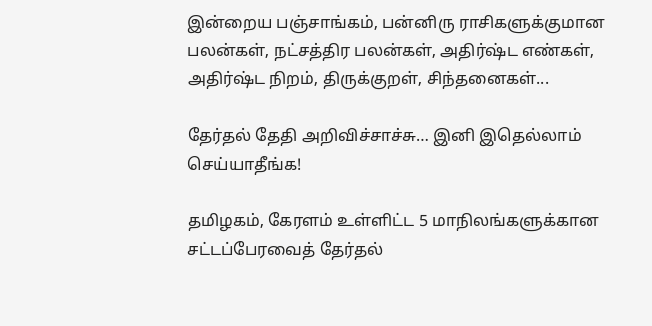இன்றைய பஞ்சாங்கம், பன்னிரு ராசிகளுக்குமான பலன்கள், நட்சத்திர பலன்கள், அதிர்ஷ்ட எண்கள், அதிர்ஷ்ட நிறம், திருக்குறள், சிந்தனைகள்...

தேர்தல் தேதி அறிவிச்சாச்சு… இனி இதெல்லாம் செய்யாதீங்க!

தமிழகம், கேரளம் உள்ளிட்ட 5 மாநிலங்களுக்கான சட்டப்பேரவைத் தேர்தல்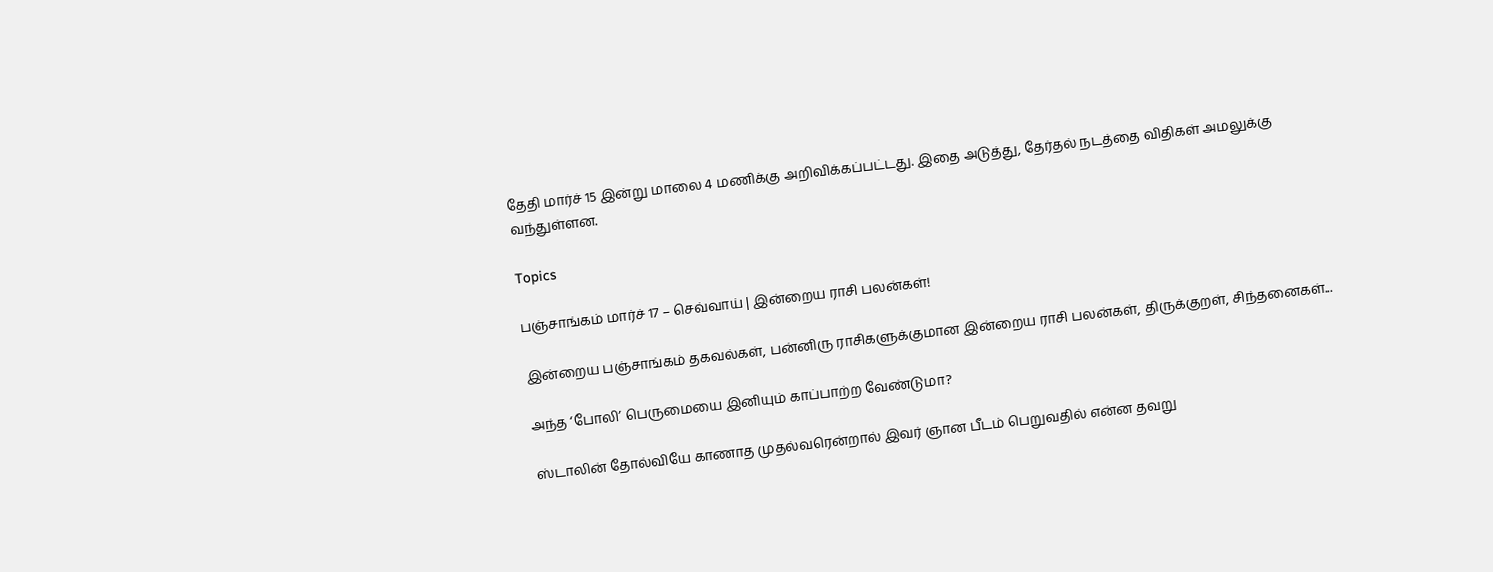தேதி மார்ச் 15 இன்று மாலை 4 மணிக்கு அறிவிக்கப்பட்டது. இதை அடுத்து, தேர்தல் நடத்தை விதிகள் அமலுக்கு வந்துள்ளன.

Topics

பஞ்சாங்கம் மார்ச் 17 – செவ்வாய் | இன்றைய ராசி பலன்கள்!

இன்றைய பஞ்சாங்கம் தகவல்கள், பன்னிரு ராசிகளுக்குமான இன்றைய ராசி பலன்கள், திருக்குறள், சிந்தனைகள்...

அந்த ‘போலி’ பெருமையை இனியும் காப்பாற்ற வேண்டுமா?

ஸ்டாலின் தோல்வியே காணாத முதல்வரென்றால் இவர் ஞான பீடம் பெறுவதில் என்ன தவறு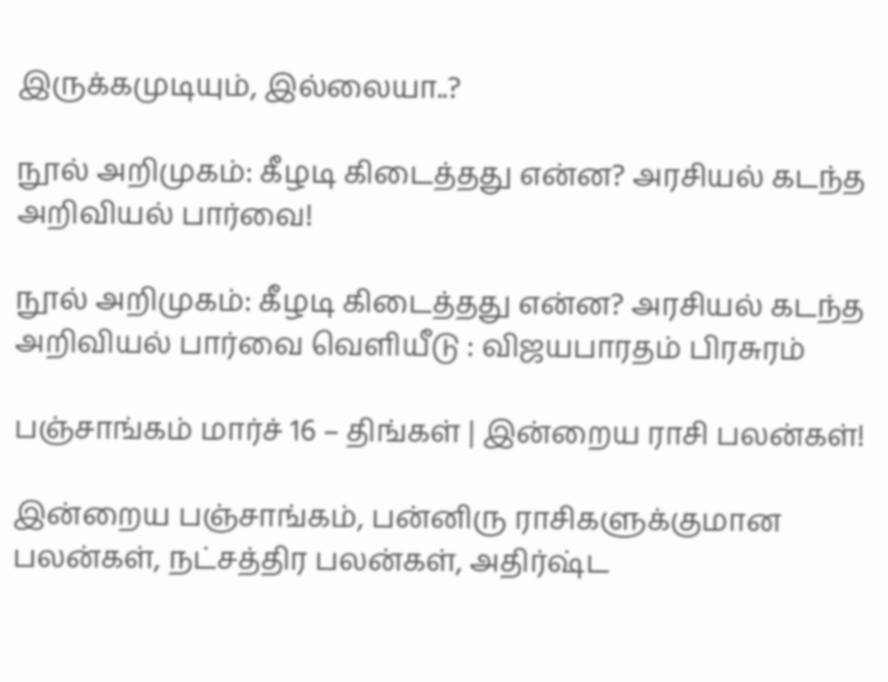இருக்கமுடியும், இல்லையா..?

நூல் அறிமுகம்: கீழடி கிடைத்தது என்ன? அரசியல் கடந்த அறிவியல் பார்வை!

நூல் அறிமுகம்: கீழடி கிடைத்தது என்ன? அரசியல் கடந்த அறிவியல் பார்வை வெளியீடு : விஜயபாரதம் பிரசுரம்

பஞ்சாங்கம் மார்ச் 16 – திங்கள் | இன்றைய ராசி பலன்கள்!

இன்றைய பஞ்சாங்கம், பன்னிரு ராசிகளுக்குமான பலன்கள், நட்சத்திர பலன்கள், அதிர்ஷ்ட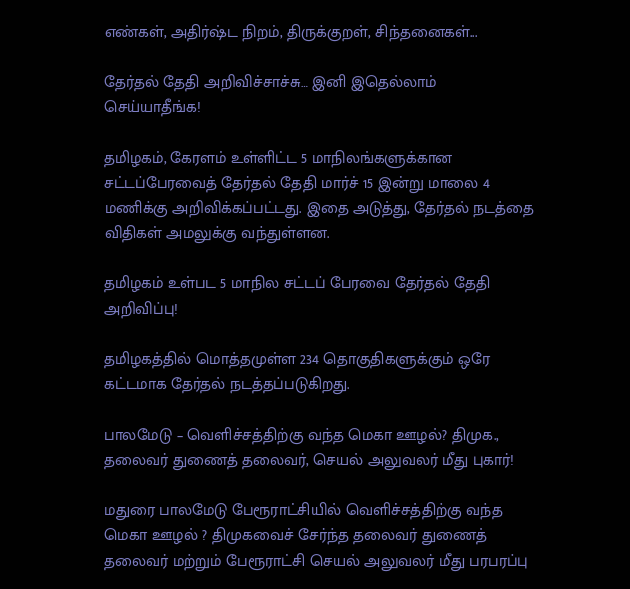எண்கள், அதிர்ஷ்ட நிறம், திருக்குறள், சிந்தனைகள்...

தேர்தல் தேதி அறிவிச்சாச்சு… இனி இதெல்லாம் செய்யாதீங்க!

தமிழகம், கேரளம் உள்ளிட்ட 5 மாநிலங்களுக்கான சட்டப்பேரவைத் தேர்தல் தேதி மார்ச் 15 இன்று மாலை 4 மணிக்கு அறிவிக்கப்பட்டது. இதை அடுத்து, தேர்தல் நடத்தை விதிகள் அமலுக்கு வந்துள்ளன.

தமிழகம் உள்பட 5 மாநில சட்டப் பேரவை தேர்தல் தேதி அறிவிப்பு!

தமிழகத்தில் மொத்தமுள்ள 234 தொகுதிகளுக்கும் ஒரே கட்டமாக தேர்தல் நடத்தப்படுகிறது.

பாலமேடு – வெளிச்சத்திற்கு வந்த மெகா ஊழல்? திமுக., தலைவர் துணைத் தலைவர், செயல் அலுவலர் மீது புகார்!

மதுரை பாலமேடு பேரூராட்சியில் வெளிச்சத்திற்கு வந்த மெகா ஊழல் ? திமுகவைச் சேர்ந்த தலைவர் துணைத் தலைவர் மற்றும் பேரூராட்சி செயல் அலுவலர் மீது பரபரப்பு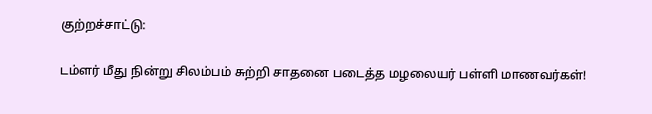குற்றச்சாட்டு:

டம்ளர் மீது நின்று சிலம்பம் சுற்றி சாதனை படைத்த மழலையர் பள்ளி மாணவர்கள்!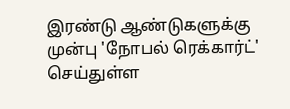இரண்டு ஆண்டுகளுக்கு முன்பு 'நோபல் ரெக்கார்ட்' செய்துள்ள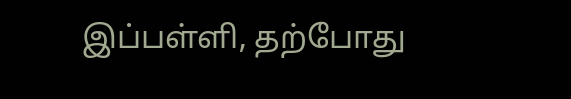இப்பள்ளி, தற்போது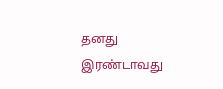தனது இரண்டாவது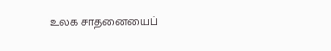உலக சாதனையைப்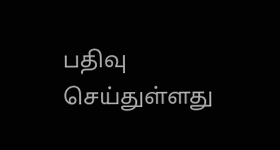பதிவு செய்துள்ளது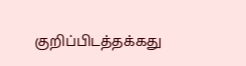குறிப்பிடத்தக்கது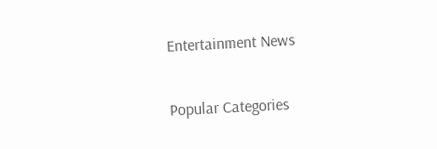Entertainment News

Popular Categories